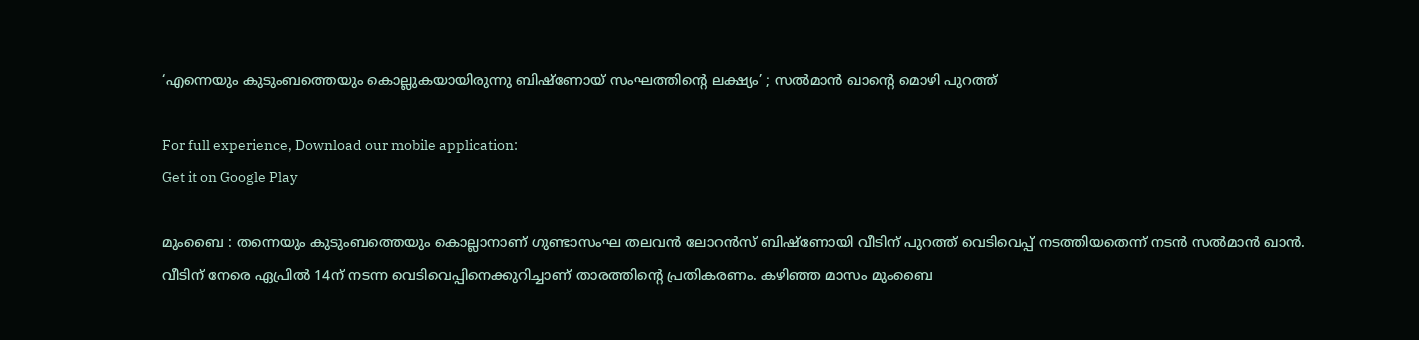‘എന്നെയും കുടുംബത്തെയും കൊല്ലുകയായിരുന്നു ബിഷ്‌ണോയ് സംഘത്തിന്റെ ലക്ഷ്യം’ ; സൽമാൻ ഖാന്റെ മൊഴി പുറത്ത്‌

For full experience, Download our mobile application:
Get it on Google Play

മുംബൈ : തന്നെയും കുടുംബത്തെയും കൊല്ലാനാണ് ഗുണ്ടാസംഘ തലവൻ ലോറൻസ് ബിഷ്‌ണോയി വീടിന് പുറത്ത് വെടിവെപ്പ് നടത്തിയതെന്ന് നടൻ സൽമാൻ ഖാൻ. വീടിന് നേരെ ഏപ്രിൽ 14ന് നടന്ന വെടിവെപ്പിനെക്കുറിച്ചാണ് താരത്തിൻ്റെ പ്രതികരണം. കഴിഞ്ഞ മാസം മുംബൈ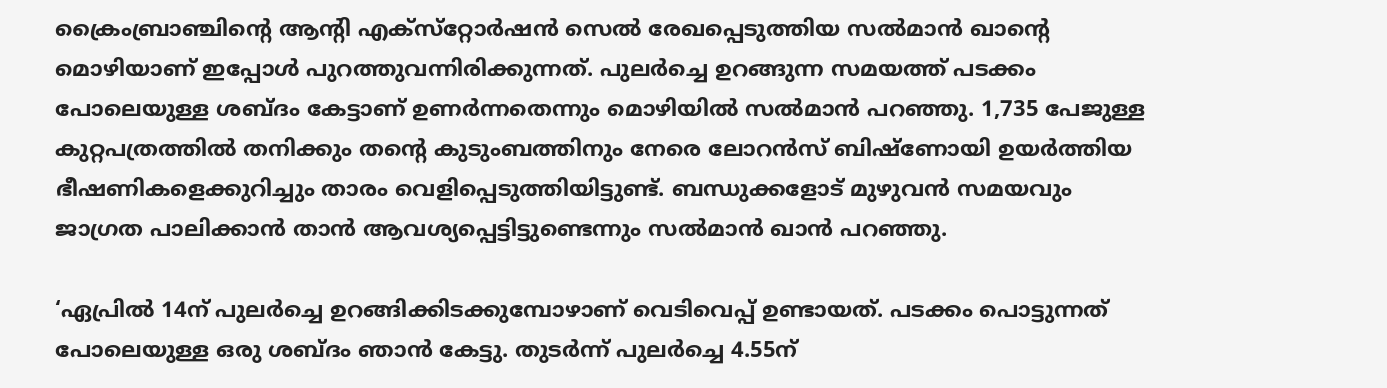ക്രൈംബ്രാഞ്ചിൻ്റെ ആൻ്റി എക്‌സ്‌റ്റോർഷൻ സെൽ രേഖപ്പെടുത്തിയ സൽമാൻ ഖാൻ്റെ മൊഴി‌യാണ് ഇപ്പോൾ പുറത്തുവന്നിരിക്കുന്നത്. പുലര്‍ച്ചെ ഉറങ്ങുന്ന സമയത്ത് പടക്കം പോലെയുള്ള ശബ്ദം കേട്ടാണ് ഉണര്‍ന്നതെന്നും മൊഴിയില്‍ സൽമാൻ പറഞ്ഞു. 1,735 പേജുള്ള കുറ്റപത്രത്തിൽ തനിക്കും തൻ്റെ കുടുംബത്തിനും നേരെ ലോറൻസ് ബിഷ്ണോയി ഉയർത്തിയ ഭീഷണികളെക്കുറിച്ചും താരം വെളിപ്പെടുത്തിയിട്ടുണ്ട്. ബന്ധുക്കളോട് മുഴുവൻ സമയവും ജാഗ്രത പാലിക്കാൻ താൻ ആവശ്യപ്പെട്ടിട്ടുണ്ടെന്നും സൽമാൻ ഖാൻ പറഞ്ഞു.

‘ഏപ്രിൽ 14ന് പുലർച്ചെ ഉറങ്ങിക്കിടക്കുമ്പോഴാണ് വെടിവെപ്പ് ഉണ്ടായത്. പടക്കം പൊട്ടുന്നത് പോലെയുള്ള ഒരു ശബ്ദം ഞാൻ കേട്ടു. തുടർന്ന് പുലർച്ചെ 4.55ന്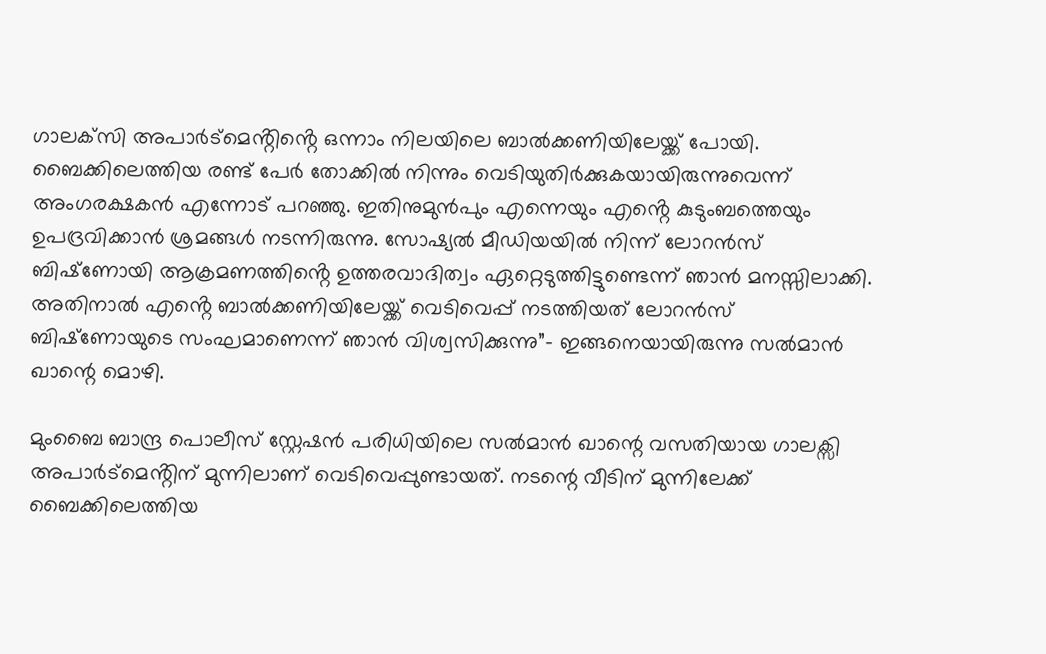ഗാലക്‌സി അപാർട്മെൻ്റിൻ്റെ ഒന്നാം നിലയിലെ ബാൽക്കണിയിലേയ്ക്ക് പോയി. ബൈക്കിലെത്തിയ രണ്ട് പേർ തോക്കിൽ നിന്നും വെടിയുതിർക്കുകയായിരുന്നുവെന്ന് അംഗരക്ഷകൻ എന്നോട് പറഞ്ഞു. ഇതിനുമുൻപും എന്നെയും എൻ്റെ കുടുംബത്തെയും ഉപദ്രവിക്കാൻ ശ്രമങ്ങൾ നടന്നിരുന്നു. സോഷ്യൽ മീഡിയയിൽ നിന്ന് ലോറൻസ് ബിഷ്‌ണോയി ആക്രമണത്തിൻ്റെ ഉത്തരവാദിത്വം ഏറ്റെടുത്തിട്ടുണ്ടെന്ന് ഞാൻ മനസ്സിലാക്കി. അതിനാൽ എൻ്റെ ബാൽക്കണിയിലേയ്ക്ക് വെടിവെപ്പ് നടത്തിയത് ലോറൻസ് ബിഷ്‌ണോയുടെ സംഘമാണെന്ന് ഞാൻ വിശ്വസിക്കുന്നു”- ഇങ്ങനെയായിരുന്നു സല്‍മാന്‍ ഖാന്റെ മൊഴി.

മുംബൈ ബാന്ദ്ര പൊലീസ് സ്റ്റേഷന്‍ പരിധിയിലെ സല്‍മാന്‍ ഖാന്റെ വസതിയായ ഗാലക്സി അപാർട്മെൻ്റിന് മുന്നിലാണ് വെടിവെപ്പുണ്ടായത്. നടന്റെ വീടിന് മുന്നിലേക്ക് ബൈക്കിലെത്തിയ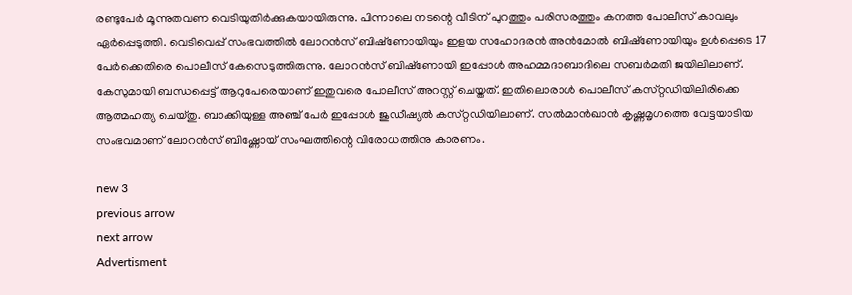രണ്ടുപേര്‍ മൂന്നുതവണ വെടിയുതിര്‍ക്കുകയായിരുന്നു. പിന്നാലെ നടന്റെ വീടിന് പുറത്തും പരിസരത്തും കനത്ത പോലീസ് കാവലും ഏര്‍പ്പെടുത്തി. വെടിവെപ്പ് സംഭവത്തിൽ ലോറൻസ് ബിഷ്‌ണോയിയും ഇളയ സഹോദരൻ അൻമോൽ ബിഷ്‌ണോയിയും ഉൾപ്പെടെ 17 പേർക്കെതിരെ പൊലീസ് കേസെടുത്തിരുന്നു. ലോറൻസ് ബിഷ്‌ണോയി ഇപ്പോൾ അഹമ്മദാബാദിലെ സബർമതി ജയിലിലാണ്. കേസുമായി ബന്ധപ്പെട്ട് ആറുപേരെയാണ് ഇതുവരെ പോലീസ് അറസ്റ്റ് ചെയ്തത്. ഇതിലൊരാള്‍ പൊലീസ്‌ കസ്‌റ്റഡിയിലിരിക്കെ ആത്മഹത്യ ചെയ്തു. ബാക്കിയുള്ള അഞ്ച്‌ പേര്‍ ഇപ്പോള്‍ ജുഡീഷ്യല്‍ കസ്‌റ്റഡിയിലാണ്‌. സല്‍മാന്‍ഖാന്‍ കൃഷ്ണമൃഗത്തെ വേട്ടയാടിയ സംഭവമാണ് ലോറന്‍സ് ബിഷ്ണോയ് സംഘത്തിന്റെ വിരോധത്തിനു കാരണം.

new 3
previous arrow
next arrow
Advertisment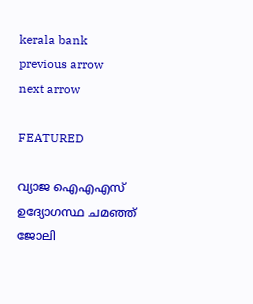kerala bank
previous arrow
next arrow

FEATURED

വ്യാജ ഐഎഎസ് ഉദ്യോഗസ്ഥ ചമഞ്ഞ് ജോലി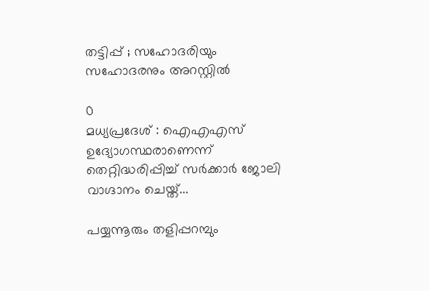തട്ടിപ്പ് ; സഹോദരിയും സഹോദരനും അറസ്റ്റിൽ

0
മധ്യപ്രദേശ് : ഐഎഎസ് ഉദ്യോഗസ്ഥരാണെന്ന് തെറ്റിദ്ധരിപ്പിച്ച് സർക്കാർ ജോലി വാഗ്ദാനം ചെയ്ത്...

പയ്യന്നൂരും തളിപ്പറമ്പും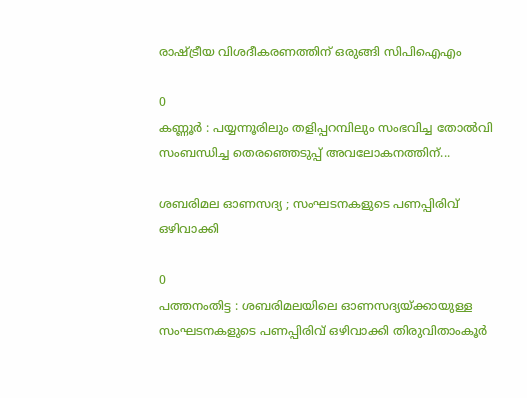രാഷ്ട്രീയ വിശദീകരണത്തിന് ഒരുങ്ങി സിപിഐഎം

0
കണ്ണൂർ : പയ്യന്നൂരിലും തളിപ്പറമ്പിലും സംഭവിച്ച തോൽവി സംബന്ധിച്ച തെരഞ്ഞെടുപ്പ് അവലോകനത്തിന്...

ശബരിമല ഓണസദ്യ ; സംഘടനകളുടെ പണപ്പിരിവ് ഒഴിവാക്കി

0
പത്തനംതിട്ട : ശബരിമലയിലെ ഓണസദ്യയ്ക്കായുള്ള സംഘടനകളുടെ പണപ്പിരിവ് ഒഴിവാക്കി തിരുവിതാംകൂര്‍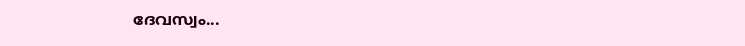ദേവസ്വം...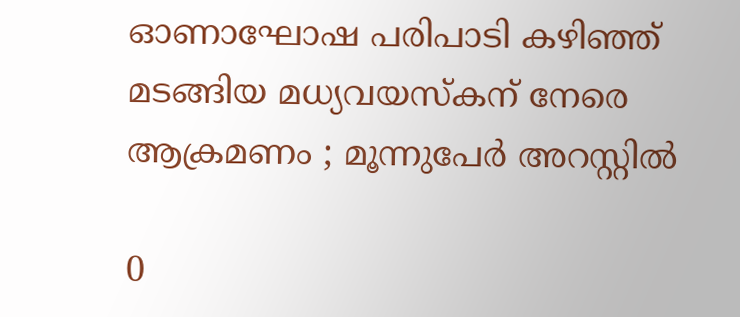ഓണാഘോഷ പരിപാടി കഴിഞ്ഞ് മടങ്ങിയ മധ്യവയസ്‌കന് നേരെ ആക്രമണം ; മൂന്നുപേർ അറസ്റ്റിൽ

0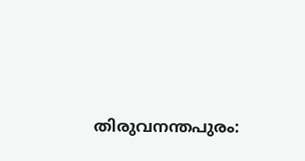തിരുവനന്തപുരം: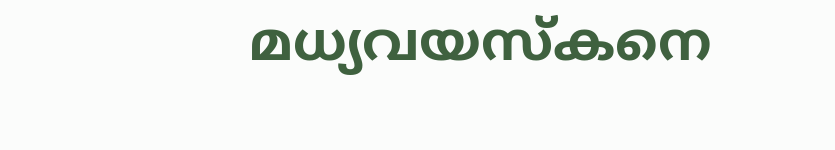മധ്യവയസ്‌കനെ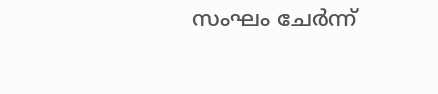സംഘം ചേർന്ന്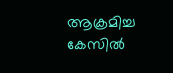ആക്രമിച്ച കേസിൽ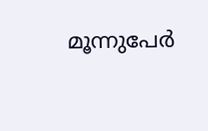മൂന്നുപേർ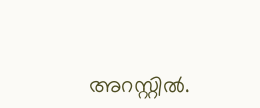അറസ്റ്റിൽ.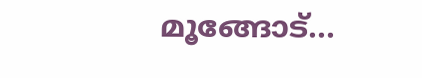മൂങ്ങോട്...